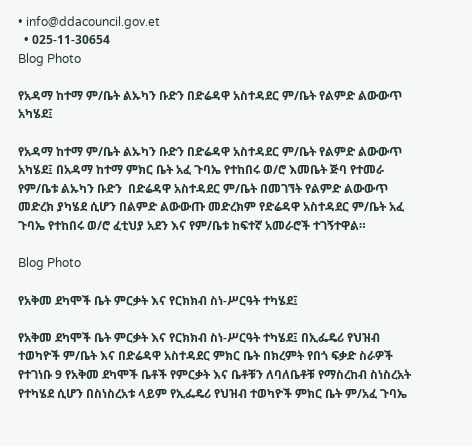• info@ddacouncil.gov.et
  • 025-11-30654
Blog Photo

የአዳማ ከተማ ም/ቤት ልኡካን ቡድን በድሬዳዋ አስተዳደር ም/ቤት የልምድ ልውውጥ አካሄደ፤

የአዳማ ከተማ ም/ቤት ልኡካን ቡድን በድሬዳዋ አስተዳደር ም/ቤት የልምድ ልውውጥ አካሄደ፤ በአዳማ ከተማ ምክር ቤት አፈ ጉባኤ የተከበሩ ወ/ሮ እመቤት ጅባ የተመራ የም/ቤቱ ልኡካን ቡድን  በድሬዳዋ አስተዳደር ም/ቤት በመገኘት የልምድ ልውውጥ መድረክ ያካሄደ ሲሆን በልምድ ልውውጡ መድረክም የድሬዳዋ አስተዳደር ም/ቤት አፈ ጉባኤ የተከበሩ ወ/ሮ ፈቲህያ አደን እና የም/ቤቱ ከፍተኛ አመራሮች ተገኝተዋል።

Blog Photo

የአቅመ ደካሞች ቤት ምርቃት እና የርክክብ ስነ-ሥርዓት ተካሄደ፤

የአቅመ ደካሞች ቤት ምርቃት እና የርክክብ ስነ-ሥርዓት ተካሄደ፤ በኢፌዴሪ የህዝብ ተወካዮች ም/ቤት እና በድሬዳዋ አስተዳደር ምክር ቤት በክረምት የበጎ ፍቃድ ስራዎች የተገነቡ 9 የአቅመ ደካሞች ቤቶች የምርቃት እና ቤቶቹን ለባለቤቶቹ የማስረከብ ስነስረአት የተካሄደ ሲሆን በስነስረአቱ ላይም የኢፌዴሪ የህዝብ ተወካዮች ምክር ቤት ም/አፈ ጉባኤ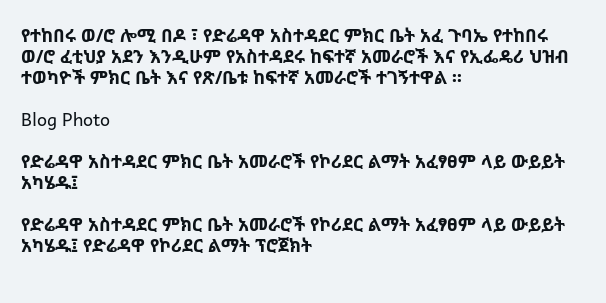የተከበሩ ወ/ሮ ሎሚ በዶ ፣ የድሬዳዋ አስተዳደር ምክር ቤት አፈ ጉባኤ የተከበሩ ወ/ሮ ፈቲህያ አደን እንዲሁም የአስተዳደሩ ከፍተኛ አመራሮች እና የኢፌዴሪ ህዝብ ተወካዮች ምክር ቤት እና የጽ/ቤቱ ከፍተኛ አመራሮች ተገኝተዋል ፡፡

Blog Photo

የድሬዳዋ አስተዳደር ምክር ቤት አመራሮች የኮሪደር ልማት አፈፃፀም ላይ ውይይት አካሄዱ፤

የድሬዳዋ አስተዳደር ምክር ቤት አመራሮች የኮሪደር ልማት አፈፃፀም ላይ ውይይት አካሄዱ፤ የድሬዳዋ የኮሪደር ልማት ፕሮጀክት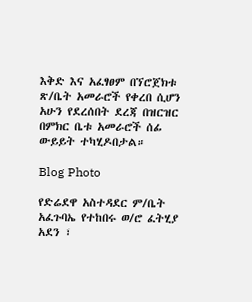እቅድ እና አፈፃፀም በኘሮጀክቱ ጽ/ቤት አመራሮች የቀረበ ሲሆን አሁን የደረሰበት ደረጃ በዝርዝር በምክር ቤቱ አመራሮች ሰፊ ውይይት ተካሂዶበታል።

Blog Photo

የድሬደዋ አስተዳደር ም/ቤት አፈጉባኤ የተከበሩ ወ/ሮ ፈትሂያ አደን ፣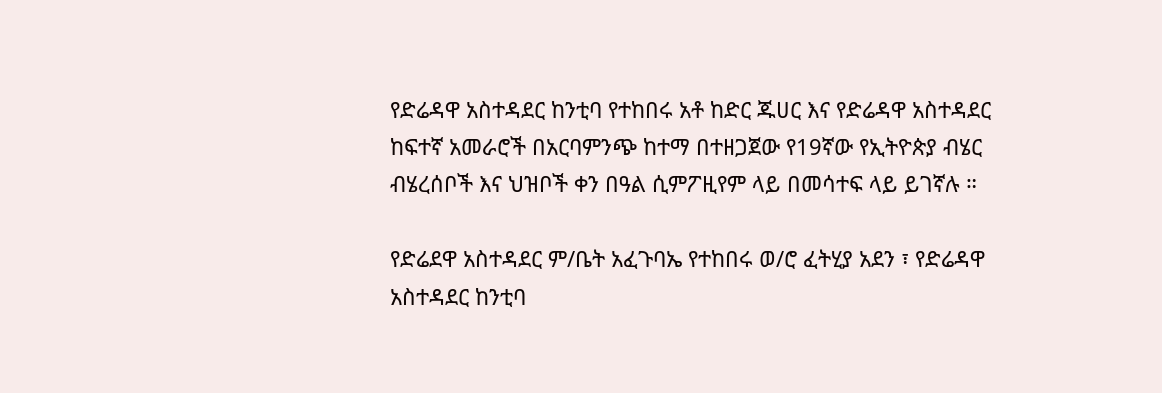የድሬዳዋ አስተዳደር ከንቲባ የተከበሩ አቶ ከድር ጁሀር እና የድሬዳዋ አስተዳደር ከፍተኛ አመራሮች በአርባምንጭ ከተማ በተዘጋጀው የ19ኛው የኢትዮጵያ ብሄር ብሄረሰቦች እና ህዝቦች ቀን በዓል ሲምፖዚየም ላይ በመሳተፍ ላይ ይገኛሉ ።

የድሬደዋ አስተዳደር ም/ቤት አፈጉባኤ የተከበሩ ወ/ሮ ፈትሂያ አደን ፣ የድሬዳዋ አስተዳደር ከንቲባ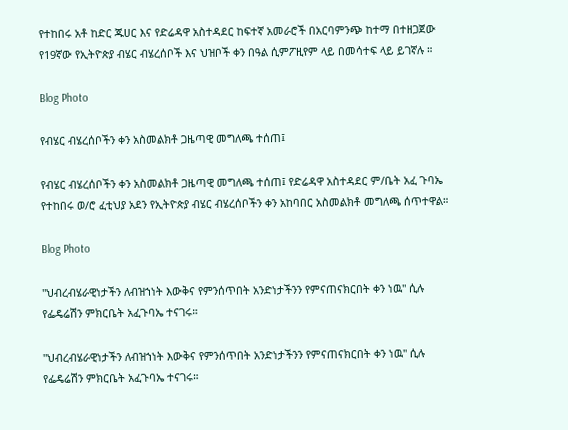የተከበሩ አቶ ከድር ጁሀር እና የድሬዳዋ አስተዳደር ከፍተኛ አመራሮች በአርባምንጭ ከተማ በተዘጋጀው የ19ኛው የኢትዮጵያ ብሄር ብሄረሰቦች እና ህዝቦች ቀን በዓል ሲምፖዚየም ላይ በመሳተፍ ላይ ይገኛሉ ።

Blog Photo

የብሄር ብሄረሰቦችን ቀን አስመልክቶ ጋዜጣዊ መግለጫ ተሰጠ፤

የብሄር ብሄረሰቦችን ቀን አስመልክቶ ጋዜጣዊ መግለጫ ተሰጠ፤ የድሬዳዋ አስተዳደር ም/ቤት አፈ ጉባኤ የተከበሩ ወ/ሮ ፈቲህያ አደን የኢትዮጵያ ብሄር ብሄረሰቦችን ቀን አከባበር አስመልክቶ መግለጫ ሰጥተዋል።

Blog Photo

"ህብረብሄራዊነታችን ለብዝኀነት እውቅና የምንሰጥበት አንድነታችንን የምናጠናክርበት ቀን ነዉ" ሲሉ የፌዴሬሽን ምክርቤት አፈጉባኤ ተናገሩ።

"ህብረብሄራዊነታችን ለብዝኀነት እውቅና የምንሰጥበት አንድነታችንን የምናጠናክርበት ቀን ነዉ" ሲሉ የፌዴሬሽን ምክርቤት አፈጉባኤ ተናገሩ።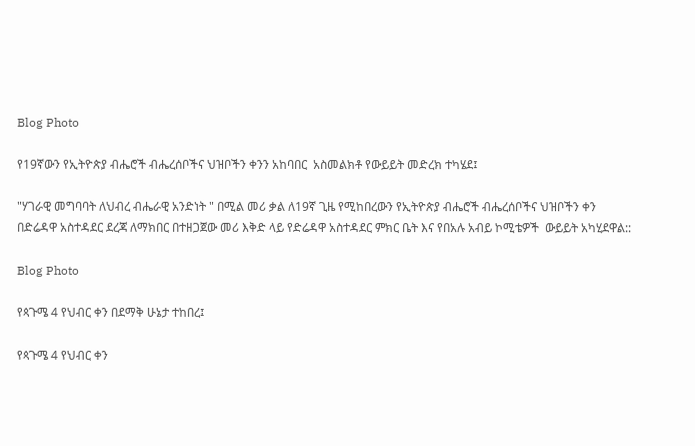Blog Photo

የ19ኛውን የኢትዮጵያ ብሔሮች ብሔረሰቦችና ህዝቦችን ቀንን አከባበር  አስመልክቶ የውይይት መድረክ ተካሄደ፤

"ሃገራዊ መግባባት ለህብረ ብሔራዊ አንድነት " በሚል መሪ ቃል ለ19ኛ ጊዜ የሚከበረውን የኢትዮጵያ ብሔሮች ብሔረሰቦችና ህዝቦችን ቀን በድሬዳዋ አስተዳደር ደረጃ ለማክበር በተዘጋጀው መሪ እቅድ ላይ የድሬዳዋ አስተዳደር ምክር ቤት እና የበአሉ አብይ ኮሚቴዎች  ውይይት አካሂደዋል::

Blog Photo

የጳጉሜ 4 የህብር ቀን በደማቅ ሁኔታ ተከበረ፤

የጳጉሜ 4 የህብር ቀን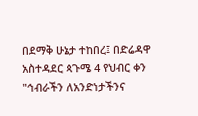በደማቅ ሁኔታ ተከበረ፤ በድሬዳዋ አስተዳደር ጳጉሜ 4 የህብር ቀን "ኅብራችን ለአንድነታችንና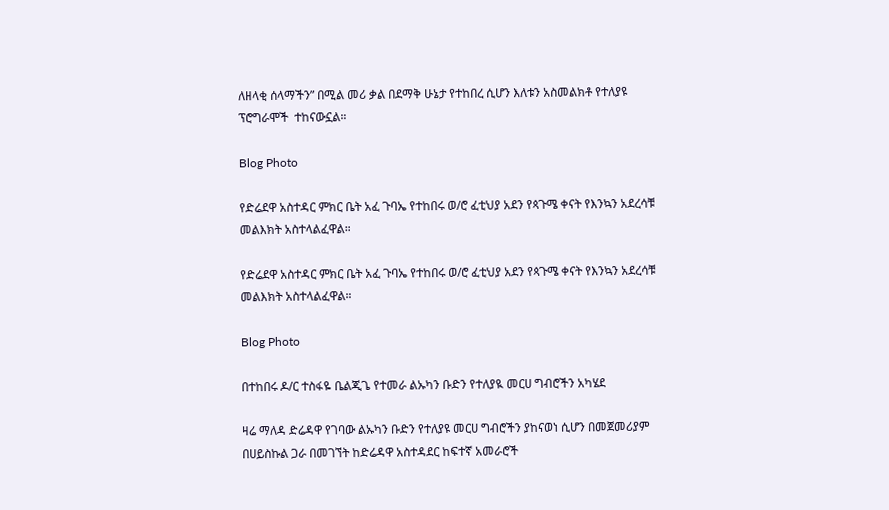ለዘላቂ ሰላማችን” በሚል መሪ ቃል በደማቅ ሁኔታ የተከበረ ሲሆን እለቱን አስመልክቶ የተለያዩ ፕሮግራሞች  ተከናውኗል።

Blog Photo

የድሬደዋ አስተዳር ምክር ቤት አፈ ጉባኤ የተከበሩ ወ/ሮ ፈቲህያ አደን የጳጉሜ ቀናት የእንኳን አደረሳቹ መልእክት አስተላልፈዋል።

የድሬደዋ አስተዳር ምክር ቤት አፈ ጉባኤ የተከበሩ ወ/ሮ ፈቲህያ አደን የጳጉሜ ቀናት የእንኳን አደረሳቹ መልእክት አስተላልፈዋል።

Blog Photo

በተከበሩ ዶ/ር ተስፋዬ ቤልጂጌ የተመራ ልኡካን ቡድን የተለያዪ መርሀ ግብሮችን አካሄደ

ዛሬ ማለዳ ድሬዳዋ የገባው ልኡካን ቡድን የተለያዩ መርሀ ግብሮችን ያከናወነ ሲሆን በመጀመሪያም በሀይስኩል ጋራ በመገኘት ከድሬዳዋ አስተዳደር ከፍተኛ አመራሮች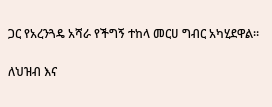ጋር የአረንጓዴ አሻራ የችግኝ ተከላ መርሀ ግብር አካሂደዋል።

ለህዝብ እና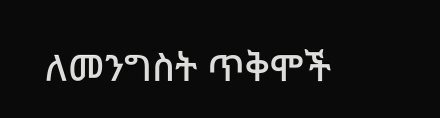ለመንግስት ጥቅሞች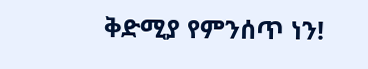ቅድሚያ የምንሰጥ ነን!